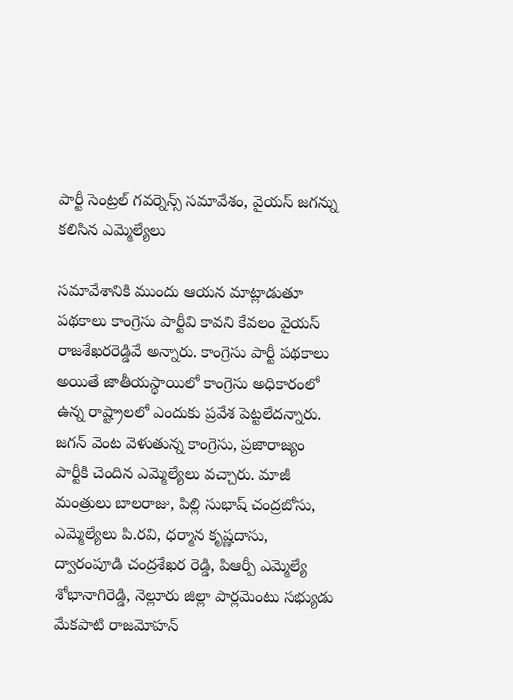పార్టీ సెంట్రల్ గవర్నెన్స్ సమావేశం, వైయస్ జగన్ను కలిసిన ఎమ్మెల్యేలు

సమావేశానికి ముందు ఆయన మాట్లాడుతూ పథకాలు కాంగ్రెసు పార్టీవి కావని కేవలం వైయస్ రాజశేఖరరెడ్డివే అన్నారు. కాంగ్రెసు పార్టీ పథకాలు అయితే జాతీయస్థాయిలో కాంగ్రెసు అధికారంలో ఉన్న రాష్ట్రాలలో ఎందుకు ప్రవేశ పెట్టలేదన్నారు. జగన్ వెంట వెళుతున్న కాంగ్రెసు, ప్రజారాజ్యం పార్టీకి చెందిన ఎమ్మెల్యేలు వచ్చారు. మాజీ మంత్రులు బాలరాజు, పిల్లి సుభాష్ చంద్రబోసు, ఎమ్మెల్యేలు పి.రవి, ధర్మాన కృష్ణదాసు, ద్వారంపూడి చంద్రశేఖర రెడ్డి, పిఆర్పీ ఎమ్మెల్యే శోభానాగిరెడ్డి, నెల్లూరు జిల్లా పార్లమెంటు సభ్యుడు మేకపాటి రాజమోహన్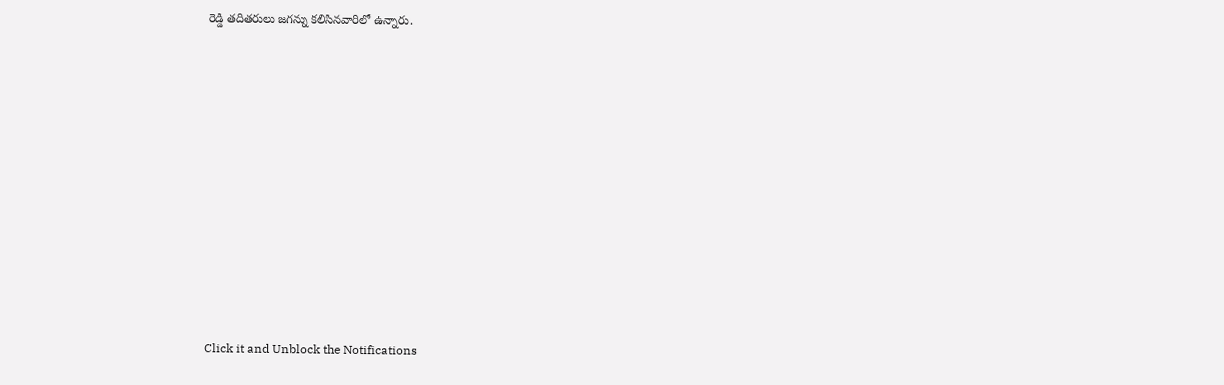రెడ్డి తదితరులు జగన్ను కలిసినవారిలో ఉన్నారు.












Click it and Unblock the Notifications